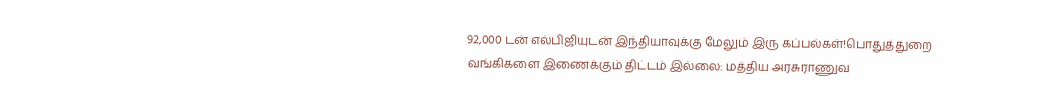92,000 டன் எல்பிஜியுடன் இந்தியாவுக்கு மேலும் இரு கப்பல்கள்!பொதுத்துறை வங்கிகளை இணைக்கும் திட்டம் இல்லை: மத்திய அரசுராணுவ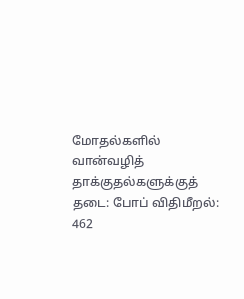மோதல்களில் வான்வழித் தாக்குதல்களுக்குத் தடை: போப் விதிமீறல்: 462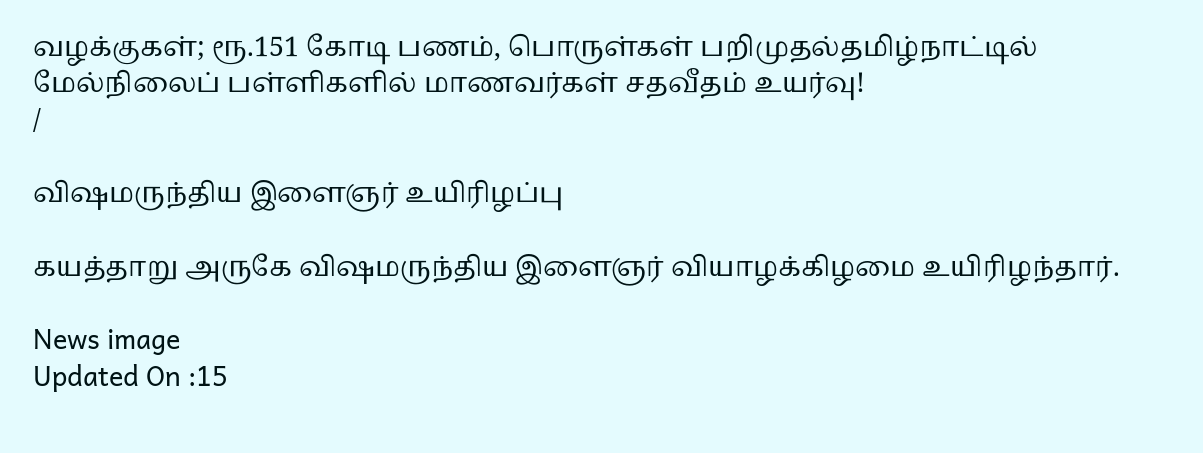வழக்குகள்; ரூ.151 கோடி பணம், பொருள்கள் பறிமுதல்தமிழ்நாட்டில் மேல்நிலைப் பள்ளிகளில் மாணவர்கள் சதவீதம் உயர்வு!
/

விஷமருந்திய இளைஞர் உயிரிழப்பு

கயத்தாறு அருகே விஷமருந்திய இளைஞர் வியாழக்கிழமை உயிரிழந்தார்.

News image
Updated On :15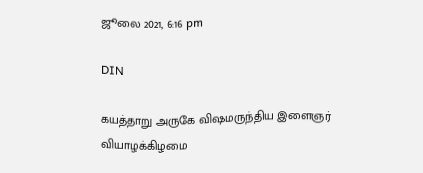ஜூலை 2021, 6:16 pm

DIN

கயத்தாறு அருகே விஷமருந்திய இளைஞர் வியாழக்கிழமை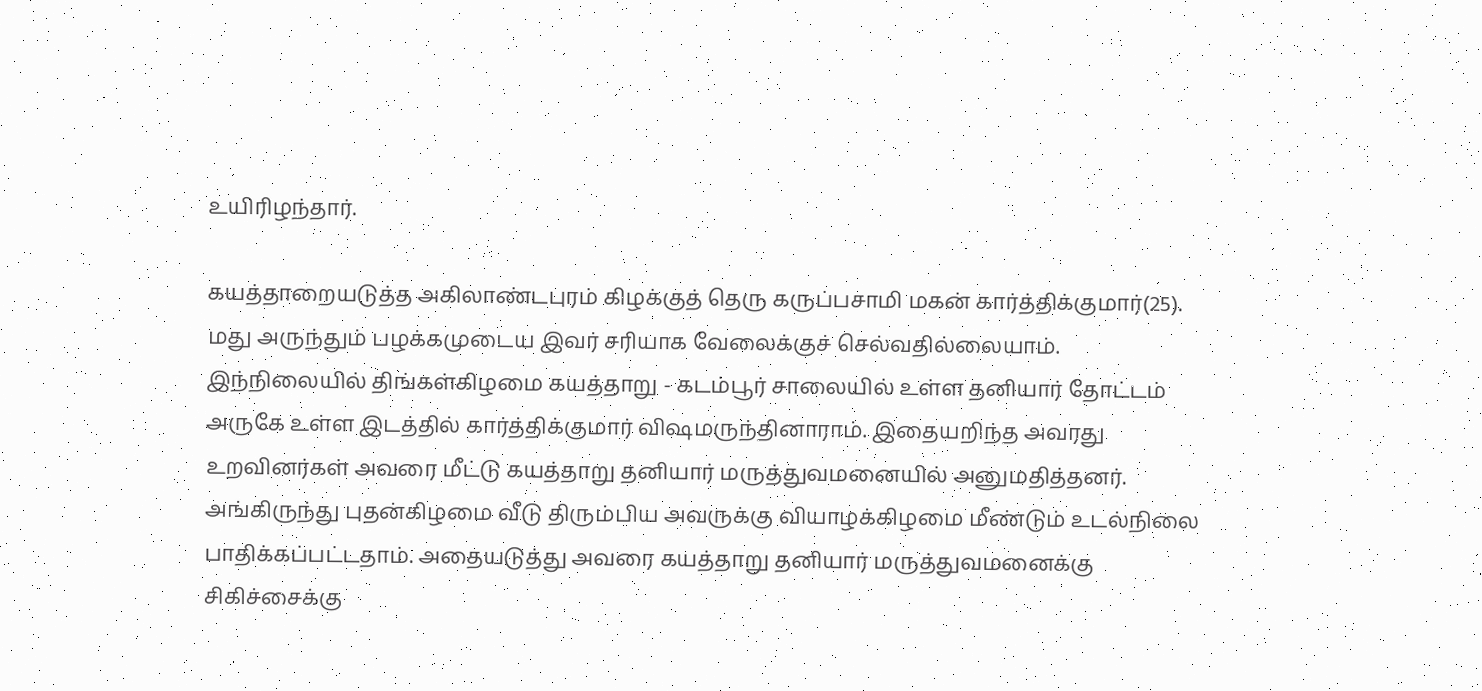உயிரிழந்தார்.

கயத்தாறையடுத்த அகிலாண்டபுரம் கிழக்குத் தெரு கருப்பசாமி மகன் கார்த்திக்குமார்(25). மது அருந்தும் பழக்கமுடைய இவர் சரியாக வேலைக்குச் செல்வதில்லையாம். இந்நிலையில் திங்கள்கிழமை கயத்தாறு - கடம்பூர் சாலையில் உள்ள தனியார் தோட்டம் அருகே உள்ள இடத்தில் கார்த்திக்குமார் விஷமருந்தினாராம். இதையறிந்த அவரது உறவினர்கள் அவரை மீட்டு கயத்தாறு தனியார் மருத்துவமனையில் அனுமதித்தனர். அங்கிருந்து புதன்கிழமை வீடு திரும்பிய அவருக்கு வியாழக்கிழமை மீண்டும் உடல்நிலை பாதிக்கப்பட்டதாம். அதையடுத்து அவரை கயத்தாறு தனியார் மருத்துவமனைக்கு சிகிச்சைக்கு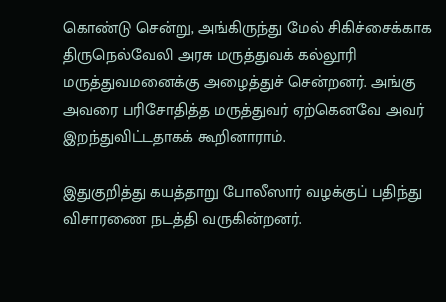கொண்டு சென்று, அங்கிருந்து மேல் சிகிச்சைக்காக திருநெல்வேலி அரசு மருத்துவக் கல்லூரி மருத்துவமனைக்கு அழைத்துச் சென்றனர். அங்கு அவரை பரிசோதித்த மருத்துவர் ஏற்கெனவே அவர் இறந்துவிட்டதாகக் கூறினாராம்.

இதுகுறித்து கயத்தாறு போலீஸார் வழக்குப் பதிந்து விசாரணை நடத்தி வருகின்றனர்.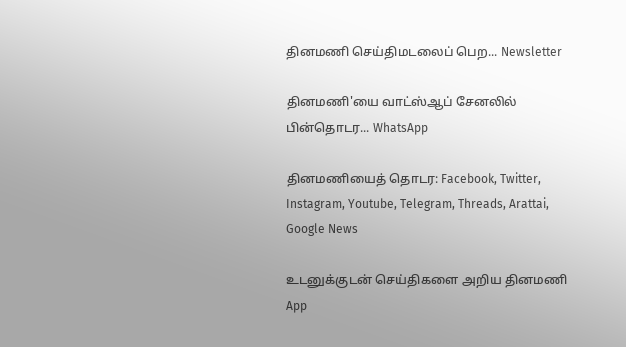தினமணி செய்திமடலைப் பெற... Newsletter

தினமணி'யை வாட்ஸ்ஆப் சேனலில் பின்தொடர... WhatsApp

தினமணியைத் தொடர: Facebook, Twitter, Instagram, Youtube, Telegram, Threads, Arattai, Google News

உடனுக்குடன் செய்திகளை அறிய தினமணி App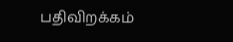பதிவிறக்கம்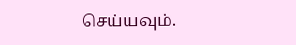செய்யவும்.